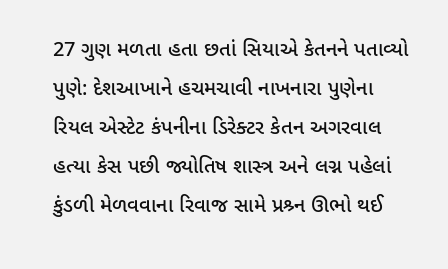27 ગુણ મળતા હતા છતાં સિયાએ કેતનને પતાવ્યો
પુણે: દેશઆખાને હચમચાવી નાખનારા પુણેના રિયલ એસ્ટેટ કંપનીના ડિરેક્ટર કેતન અગરવાલ હત્યા કેસ પછી જ્યોતિષ શાસ્ત્ર અને લગ્ન પહેલાં કુંડળી મેળવવાના રિવાજ સામે પ્રશ્ર્ન ઊભો થઈ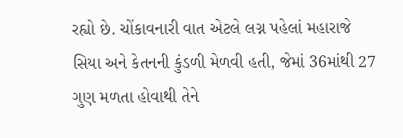રહ્યો છે. ચોંકાવનારી વાત એટલે લગ્ન પહેલાં મહારાજે સિયા અને કેતનની કુંડળી મેળવી હતી, જેમાં 36માંથી 27 ગુણ મળતા હોવાથી તેને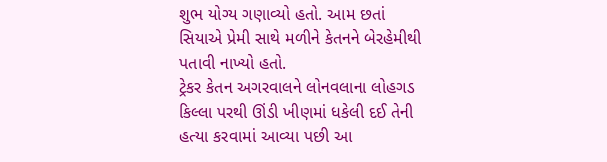શુભ યોગ્ય ગણાવ્યો હતો. આમ છતાં સિયાએ પ્રેમી સાથે મળીને કેતનને બેરહેમીથી પતાવી નાખ્યો હતો.
ટ્રેકર કેતન અગરવાલને લોનવલાના લોહગડ કિલ્લા પરથી ઊંડી ખીણમાં ધકેલી દઈ તેની હત્યા કરવામાં આવ્યા પછી આ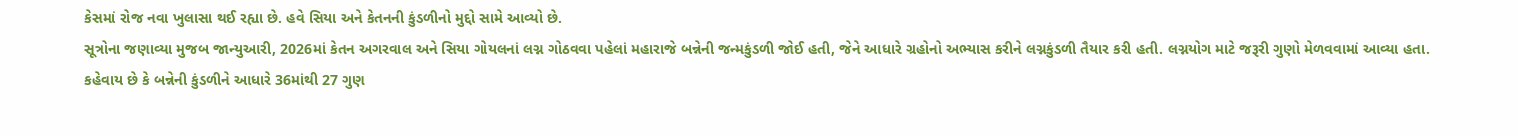કેસમાં રોજ નવા ખુલાસા થઈ રહ્યા છે. હવે સિયા અને કેતનની કુંડળીનો મુદ્દો સામે આવ્યો છે.
સૂત્રોના જણાવ્યા મુજબ જાન્યુઆરી, 2026માં કેતન અગરવાલ અને સિયા ગોયલનાં લગ્ન ગોઠવવા પહેલાં મહારાજે બન્નેની જન્મકુંડળી જોઈ હતી, જેને આધારે ગ્રહોનો અભ્યાસ કરીને લગ્નકુંડળી તૈયાર કરી હતી. લગ્નયોગ માટે જરૂરી ગુણો મેળવવામાં આવ્યા હતા.
કહેવાય છે કે બન્નેની કુંડળીને આધારે 36માંથી 27 ગુણ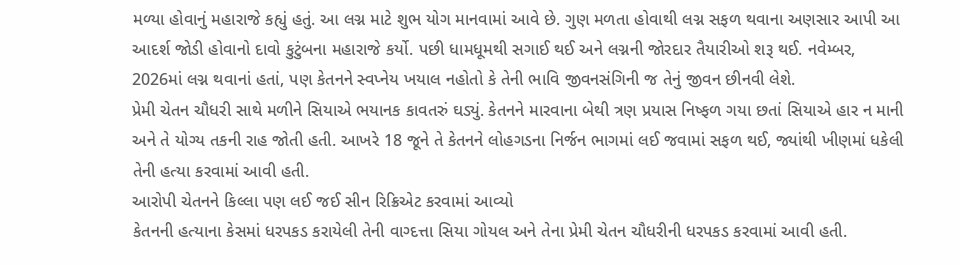મળ્યા હોવાનું મહારાજે કહ્યું હતું. આ લગ્ન માટે શુભ યોગ માનવામાં આવે છે. ગુણ મળતા હોવાથી લગ્ન સફળ થવાના અણસાર આપી આ આદર્શ જોડી હોવાનો દાવો કુટુંબના મહારાજે કર્યો. પછી ધામધૂમથી સગાઈ થઈ અને લગ્નની જોરદાર તૈયારીઓ શરૂ થઈ. નવેમ્બર, 2026માં લગ્ન થવાનાં હતાં, પણ કેતનને સ્વપ્નેય ખયાલ નહોતો કે તેની ભાવિ જીવનસંગિની જ તેનું જીવન છીનવી લેશે.
પ્રેમી ચેતન ચૌધરી સાથે મળીને સિયાએ ભયાનક કાવતરું ઘડ્યું. કેતનને મારવાના બેથી ત્રણ પ્રયાસ નિષ્ફળ ગયા છતાં સિયાએ હાર ન માની અને તે યોગ્ય તકની રાહ જોતી હતી. આખરે 18 જૂને તે કેતનને લોહગડના નિર્જન ભાગમાં લઈ જવામાં સફળ થઈ, જ્યાંથી ખીણમાં ધકેલી તેની હત્યા કરવામાં આવી હતી.
આરોપી ચેતનને કિલ્લા પણ લઈ જઈ સીન રિક્રિએટ કરવામાં આવ્યો
કેતનની હત્યાના કેસમાં ધરપકડ કરાયેલી તેની વાગ્દત્તા સિયા ગોયલ અને તેના પ્રેમી ચેતન ચૌધરીની ધરપકડ કરવામાં આવી હતી.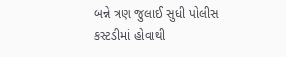બન્ને ત્રણ જુલાઈ સુધી પોલીસ કસ્ટડીમાં હોવાથી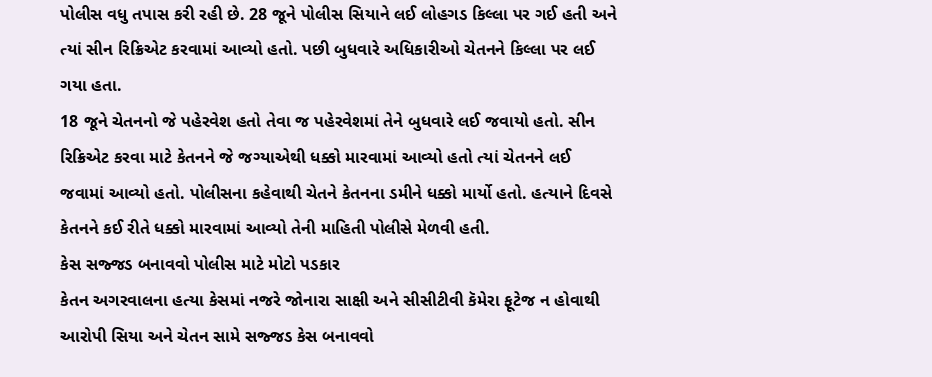પોલીસ વધુ તપાસ કરી રહી છે. 28 જૂને પોલીસ સિયાને લઈ લોહગડ કિલ્લા પર ગઈ હતી અને ત્યાં સીન રિક્રિએટ કરવામાં આવ્યો હતો. પછી બુધવારે અધિકારીઓ ચેતનને કિલ્લા પર લઈ ગયા હતા.
18 જૂને ચેતનનો જે પહેરવેશ હતો તેવા જ પહેરવેશમાં તેને બુધવારે લઈ જવાયો હતો. સીન રિક્રિએટ કરવા માટે કેતનને જે જગ્યાએથી ધક્કો મારવામાં આવ્યો હતો ત્યાં ચેતનને લઈ જવામાં આવ્યો હતો. પોલીસના કહેવાથી ચેતને કેતનના ડમીને ધક્કો માર્યો હતો. હત્યાને દિવસે કેતનને કઈ રીતે ધક્કો મારવામાં આવ્યો તેની માહિતી પોલીસે મેળવી હતી.
કેસ સજ્જડ બનાવવો પોલીસ માટે મોટો પડકાર
કેતન અગરવાલના હત્યા કેસમાં નજરે જોનારા સાક્ષી અને સીસીટીવી કૅમેરા ફૂટેજ ન હોવાથી આરોપી સિયા અને ચેતન સામે સજ્જડ કેસ બનાવવો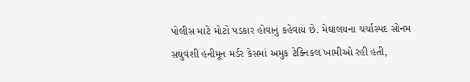પોલીસ માટે મોટો પડકાર હોવાનું કહેવાય છે. મેઘાલયના ચર્ચાસ્પદ સોનમ સઘુવંશી હનીમૂન મર્ડર કેસમાં અમુક ટેક્નિકલ ખામીઓ રહી હતી,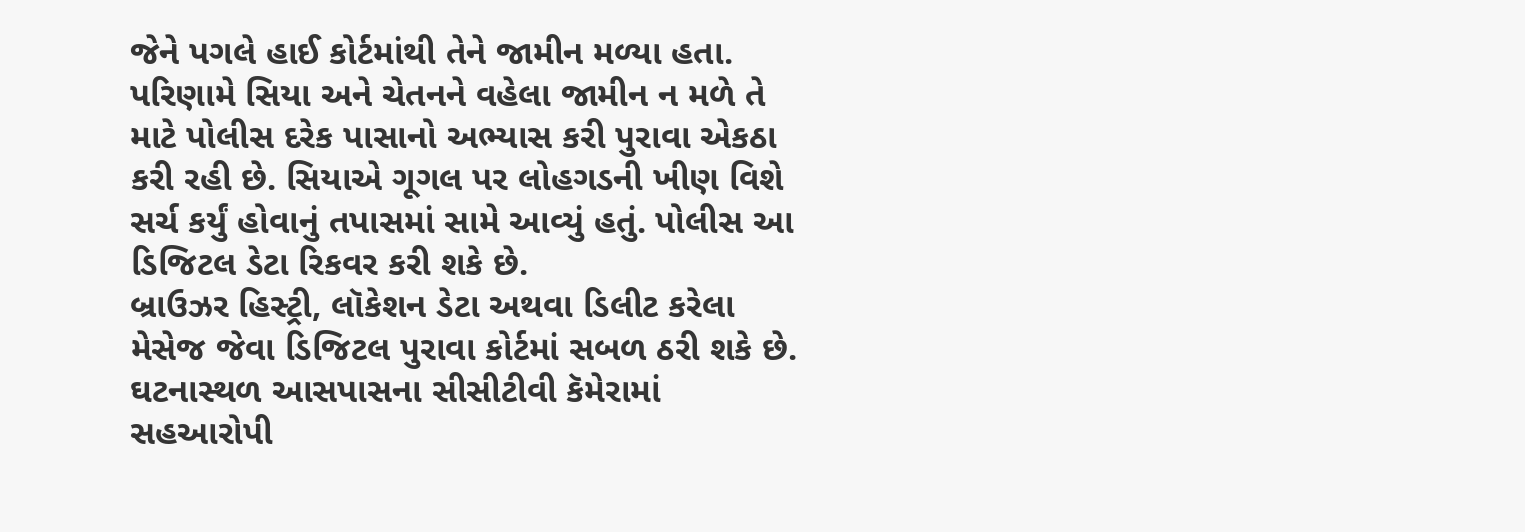જેને પગલે હાઈ કોર્ટમાંથી તેને જામીન મળ્યા હતા.
પરિણામે સિયા અને ચેતનને વહેલા જામીન ન મળે તે માટે પોલીસ દરેક પાસાનો અભ્યાસ કરી પુરાવા એકઠા કરી રહી છે. સિયાએ ગૂગલ પર લોહગડની ખીણ વિશે સર્ચ કર્યું હોવાનું તપાસમાં સામે આવ્યું હતું. પોલીસ આ ડિજિટલ ડેટા રિકવર કરી શકે છે.
બ્રાઉઝર હિસ્ટ્રી, લૉકેશન ડેટા અથવા ડિલીટ કરેલા મેસેજ જેવા ડિજિટલ પુરાવા કોર્ટમાં સબળ ઠરી શકે છે. ઘટનાસ્થળ આસપાસના સીસીટીવી કૅમેરામાં સહઆરોપી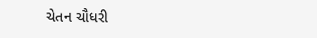ચેતન ચૌધરી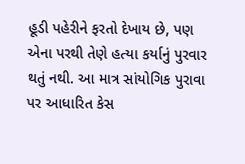હૂડી પહેરીને ફરતો દેખાય છે, પણ એના પરથી તેણે હત્યા કર્યાનું પુરવાર થતું નથી. આ માત્ર સાંયોગિક પુરાવા પર આધારિત કેસ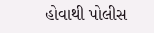હોવાથી પોલીસ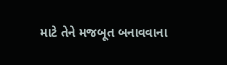માટે તેને મજબૂત બનાવવાના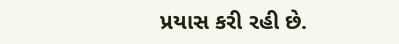પ્રયાસ કરી રહી છે.